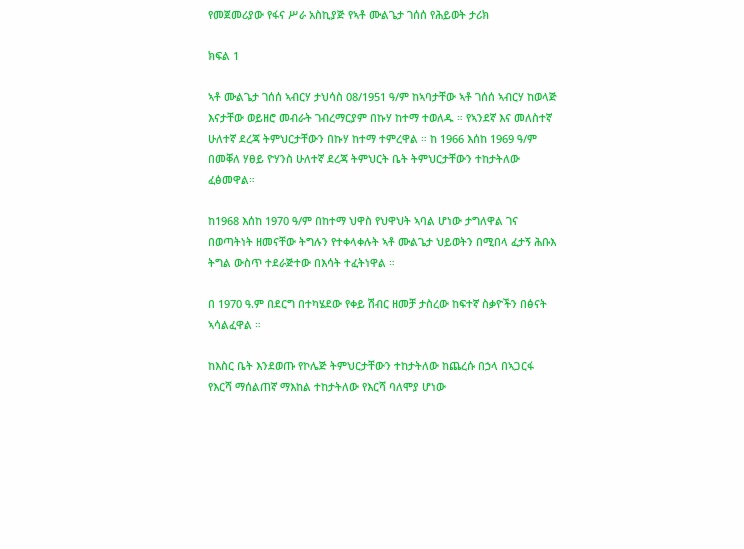የመጀመሪያው የፋና ሥራ አስኪያጅ የኣቶ ሙልጌታ ገሰሰ የሕይወት ታሪክ

ክፍል 1

ኣቶ ሙልጌታ ገሰሰ ኣብርሃ ታህሳስ 08/1951 ዓ/ም ከኣባታቸው ኣቶ ገሰሰ ኣብርሃ ከወላጅ እናታቸው ወይዘሮ መብራት ገብረማርያም በኩሃ ከተማ ተወለዱ ። የኣንደኛ እና መለስተኛ ሁለተኛ ደረጃ ትምህርታቸውን በኩሃ ከተማ ተምረዋል ። ከ 1966 እሰከ 1969 ዓ/ም በመቐለ ሃፀይ ዮሃንስ ሁለተኛ ደረጃ ትምህርት ቤት ትምህርታቸውን ተከታትለው ፈፅመዋል።

ከ1968 እሰከ 1970 ዓ/ም በከተማ ህዋስ የህዋህት ኣባል ሆነው ታግለዋል ገና በወጣትነት ዘመናቸው ትግሉን የተቀላቀሉት ኣቶ ሙልጌታ ህይወትን በሚበላ ፈታኝ ሕቡእ ትግል ውስጥ ተደራጅተው በእሳት ተፈትነዋል ።

በ 1970 ዓ.ም በደርግ በተካሄደው የቀይ ሽብር ዘመቻ ታስረው ከፍተኛ ስቃዮችን በፅናት ኣሳልፈዋል ።

ከእስር ቤት እንደወጡ የኮሌጅ ትምህርታቸውን ተከታትለው ከጨረሱ በኃላ በኣጋርፋ  የእርሻ ማሰልጠኛ ማእከል ተከታትለው የእርሻ ባለሞያ ሆነው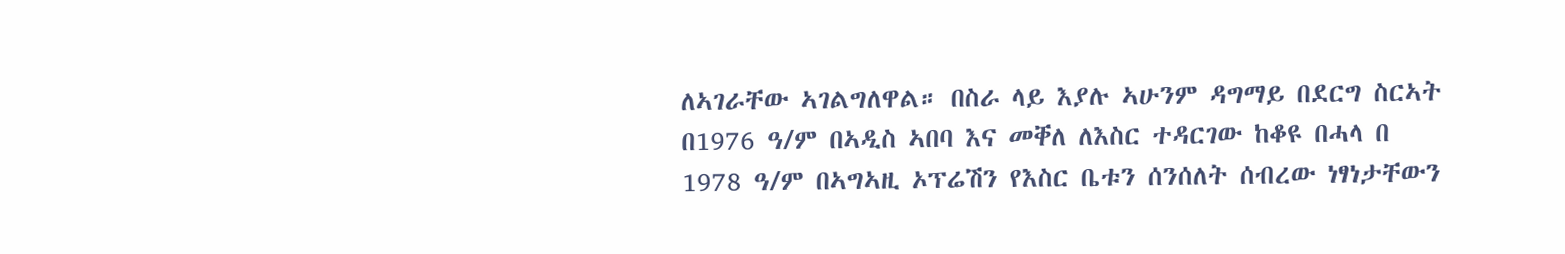ለኣገራቸው ኣገልግለዋል። በስራ ላይ እያሉ ኣሁንም ዳግማይ በደርግ ስርኣት በ1976 ዓ/ም በኣዲስ ኣበባ እና መቐለ ለእስር ተዳርገው ከቆዩ በሓላ በ 1978 ዓ/ም በኣግኣዚ ኦፕሬሽን የእስር ቤቱን ሰንሰለት ሰብረው ነፃነታቸውን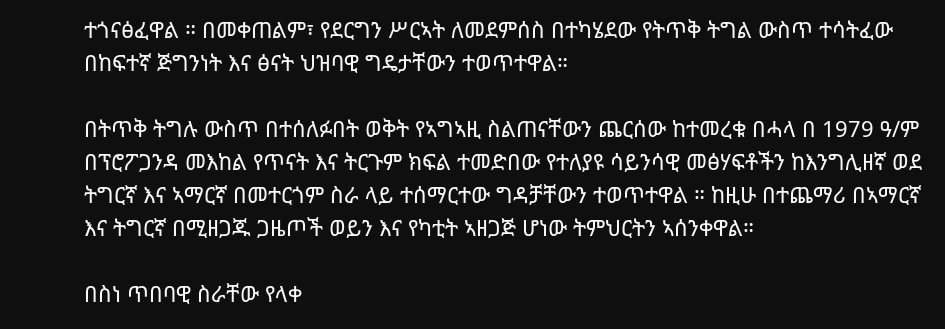ተጎናፅፈዋል ። በመቀጠልም፣ የደርግን ሥርኣት ለመደምሰስ በተካሄደው የትጥቅ ትግል ውስጥ ተሳትፈው በከፍተኛ ጅግንነት እና ፅናት ህዝባዊ ግዴታቸውን ተወጥተዋል።

በትጥቅ ትግሉ ውስጥ በተሰለፉበት ወቅት የኣግኣዚ ስልጠናቸውን ጨርሰው ከተመረቁ በሓላ በ 1979 ዓ/ም በፕሮፖጋንዳ መእከል የጥናት እና ትርጉም ክፍል ተመድበው የተለያዩ ሳይንሳዊ መፅሃፍቶችን ከእንግሊዘኛ ወደ ትግርኛ እና ኣማርኛ በመተርጎም ስራ ላይ ተሰማርተው ግዳቻቸውን ተወጥተዋል ። ከዚሁ በተጨማሪ በኣማርኛ እና ትግርኛ በሚዘጋጁ ጋዜጦች ወይን እና የካቲት ኣዘጋጅ ሆነው ትምህርትን ኣሰንቀዋል።

በስነ ጥበባዊ ስራቸው የላቀ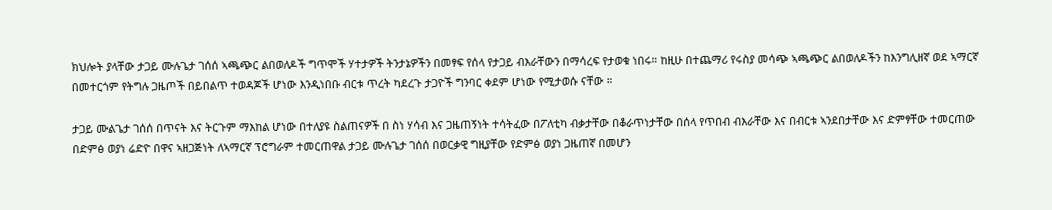ክህሎት ያላቸው ታጋይ ሙሉጌታ ገሰሰ ኣጫጭር ልበወለዶች ግጥሞች ሃተታዎች ትንታኔዎችን በመፃፍ የሰላ የታጋይ ብእራቸውን በማሳረፍ የታወቁ ነበሩ። ከዚሁ በተጨማሪ የሩስያ መሳጭ ኣጫጭር ልበወለዶችን ከእንግሊዘኛ ወደ ኣማርኛ በመተርጎም የትግሉ ጋዜጦች በይበልጥ ተወዳጆች ሆነው እንዲነበቡ ብርቱ ጥረት ካደረጉ ታጋዮች ግንባር ቀደም ሆነው የሚታወሱ ናቸው ።

ታጋይ ሙልጌታ ገሰሰ በጥናት እና ትርጉም ማእከል ሆነው በተለያዩ ስልጠናዎች በ ስነ ሃሳብ እና ጋዜጠኝነት ተሳትፈው በፖለቲካ ብቃታቸው በቆራጥነታቸው በሰላ የጥበብ ብእራቸው እና በብርቱ ኣንደበታቸው እና ድምፃቸው ተመርጠው በድምፅ ወያነ ሬድዮ በዋና ኣዘጋጅነት ለኣማርኛ ፕሮግራም ተመርጠዋል ታጋይ ሙሉጌታ ገሰሰ በወርቃዊ ግዚያቸው የድምፅ ወያነ ጋዜጠኛ በመሆን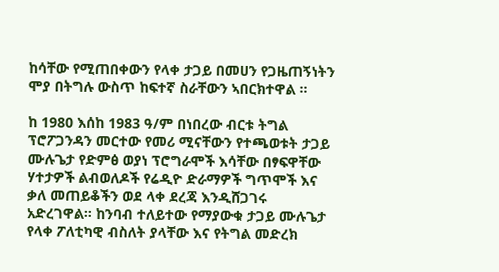ከሳቸው የሚጠበቀውን የላቀ ታጋይ በመሀን የጋዜጠኝነትን ሞያ በትግሉ ውስጥ ከፍተኛ ስራቸውን ኣበርክተዋል ።

ከ 1980 እሰከ 1983 ዓ/ም በነበረው ብርቱ ትግል ፕሮፖጋንዳን መርተው የመሪ ሚናቸውን የተጫወቱት ታጋይ ሙሉጌታ የድምፅ ወያነ ፕሮግራሞች እሳቸው በፃፍዋቸው ሃተታዎች ልብወለዶች የሬዲዮ ድራማዎች ግጥሞች እና ቃለ መጠይቆችን ወደ ላቀ ደረጃ እንዲሸጋገሩ አድረገዋል። ከንባብ ተለይተው የማያውቁ ታጋይ ሙሉጌታ የላቀ ፖለቲካዊ ብስለት ያላቸው እና የትግል መድረክ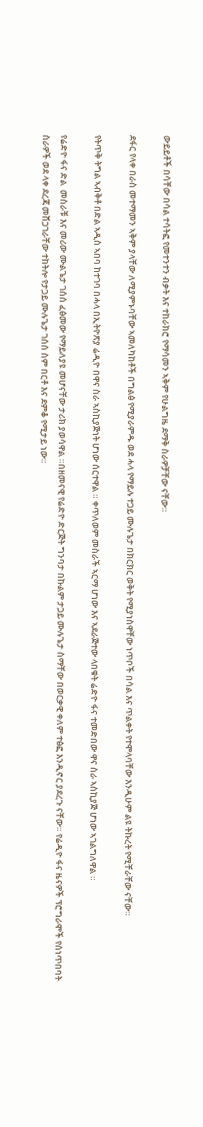ውይይቶች በሳቸው በሳል ተሳትፎ የመተንተን ብቃት እና ተከራክሮ የማሳመን ኣቅም የሁልግዜ ደማቅ ስራዎቻቸው ናቸው።

ደፋር የላቀ በራስ መተማመን ኣቅም ያላቸው ለሚያምኑባቸው ኣመለካከቶች በግልፅ የሚያራምዱ ወደ ሓላ የማይሉ ተጋይ ሙሉጌታ በክርክር ወቅት የሚያነስዋቸው ነጥቦች በሳል እና ጥልቀት የተሞላባቸው እንዲሁም ልዩ ትኩረት የሚቸራቸው ናቸው።

የትጥቅ ትግል ኣብቅቶ በድል ኣዲስ ኣበባ ከተገባ በሓላ በኢትዮጽያ ሬዲዮ በዋና ስራ ኣስኪያጅነት ሆነው ሰርተዋል ። ቀጥለወም መስራች ኣርማ ሆነው እና ኣደራጅተው ላበቁት ሬድዮ ፋና ተመድበው ዋና ስራ ኣስኪያጅ ሆነው ኣገልግለዋል ።

የሬድዮ ፋና ድል  መስራቹ እና መሪው ሙልጌታ ገሰሰ ፈፅመው የማይለያዩ መሆናቸው ታሪክ ያወሳዋል ።በዘመናዊ የሬድዮ ድርጅት ግንባታ በኩልም ታጋይ ሙሉጌታ ስማቸው በወርቃዊ ቀለም ተፅፎ እንዲኖር ያደረጉ ናቸው። የሬዲዮ ፋና ዜናዎች ፕሮግራሞች የሰነጥበባት ስራዎች ወደ ላቀ ደረጃ መሸጋገራቸው ተከትሎ የታጋይ ሙሉጌታ ገሰሰ ስም በርቶ እና ደምቆ የሚታይ ነው።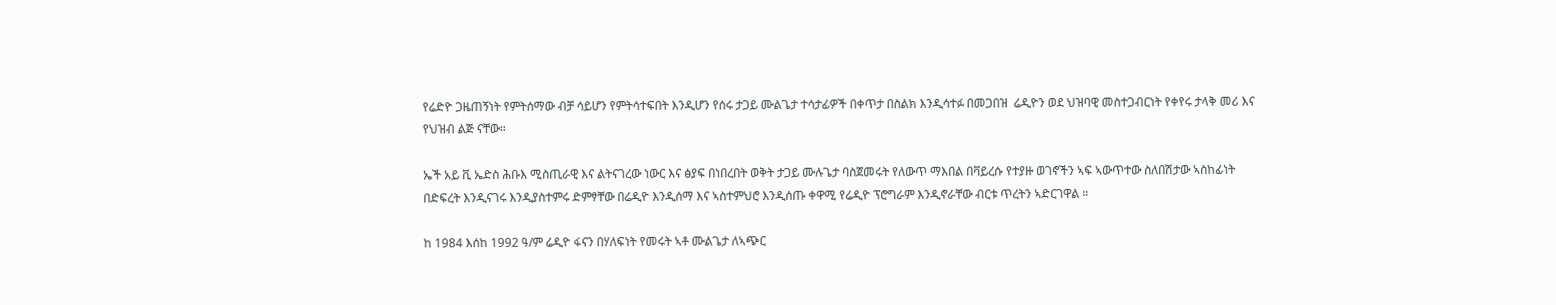የሬድዮ ጋዜጠኝነት የምትሰማው ብቻ ሳይሆን የምትሳተፍበት እንዲሆን የሰሩ ታጋይ ሙልጌታ ተሳታፊዎች በቀጥታ በስልክ እንዲሳተፉ በመጋበዝ  ሬዲዮን ወደ ህዝባዊ መስተጋብርነት የቀየሩ ታላቅ መሪ እና የህዝብ ልጅ ናቸው።

ኤች አይ ቪ ኤድስ ሕቡእ ሚስጢራዊ እና ልትናገረው ነውር እና ፅያፍ በነበረበት ወቅት ታጋይ ሙሉጌታ ባስጀመሩት የለውጥ ማእበል በቫይረሱ የተያዙ ወገኖችን ኣፍ ኣውጥተው ስለበሽታው ኣስከፊነት በድፍረት እንዲናገሩ እንዲያስተምሩ ድምፃቸው በሬዲዮ እንዲሰማ እና ኣስተምህሮ እንዲሰጡ ቀዋሚ የሬዲዮ ፕሮግራም እንዲኖራቸው ብርቱ ጥረትን ኣድርገዋል ።

ከ 1984 እሰከ 1992 ዓ/ም ሬዲዮ ፋናን በሃለፍነት የመሩት ኣቶ ሙልጌታ ለኣጭር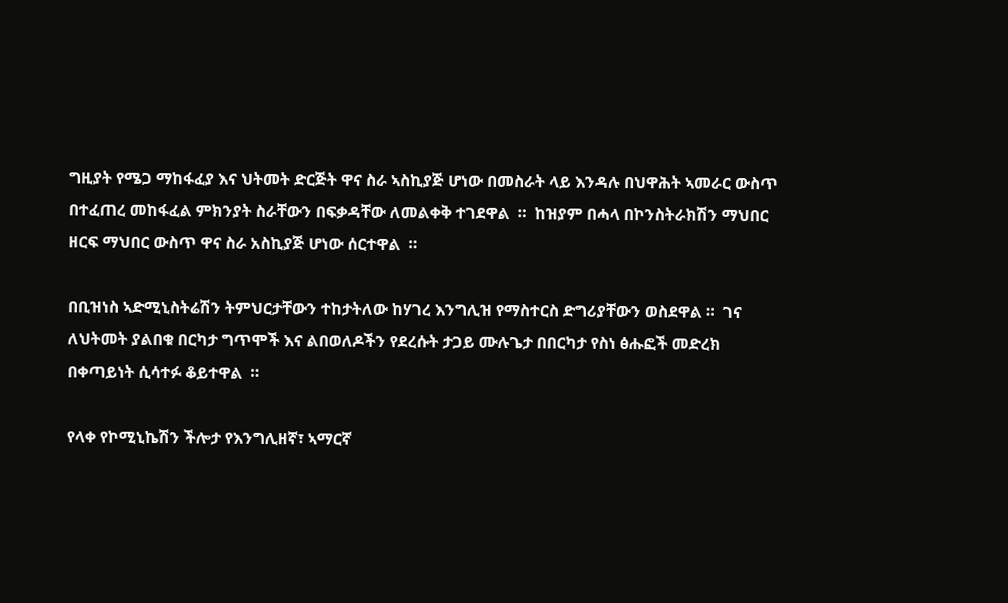ግዚያት የሜጋ ማከፋፈያ እና ህትመት ድርጅት ዋና ስራ ኣስኪያጅ ሆነው በመስራት ላይ እንዳሉ በህዋሕት ኣመራር ውስጥ በተፈጠረ መከፋፈል ምክንያት ስራቸውን በፍቃዳቸው ለመልቀቅ ተገደዋል  ።  ከዝያም በሓላ በኮንስትራክሽን ማህበር ዘርፍ ማህበር ውስጥ ዋና ስራ አስኪያጅ ሆነው ሰርተዋል  ።

በቢዝነስ ኣድሚኒስትሬሽን ትምህርታቸውን ተከታትለው ከሃገረ እንግሊዝ የማስተርስ ድግሪያቸውን ወስደዋል ።  ገና ለህትመት ያልበቁ በርካታ ግጥሞች እና ልበወለዶችን የደረሱት ታጋይ ሙሉጌታ በበርካታ የስነ ፅሑፎች መድረክ በቀጣይነት ሲሳተፉ ቆይተዋል  ።

የላቀ የኮሚኒኬሽን ችሎታ የእንግሊዘኛ፣ ኣማርኛ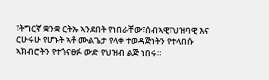፣ትግርኛ ቋንቋ ርትኡ ኣንደበት የነበራቸው፣ሰብኣዊ፣ህዝባዊ እና ርሁሩሁ የሆኑት ኣቶ ሙልጌታ የላቀ ተወዳጅነትን የተላበሱ ኣክብሮትን የተጎናፀፉ ውድ የህዝብ ልጅ ነበሩ።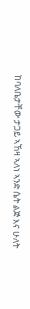ከባለቤታቸው ታጋይ ኣኸዛ ኣለነ ኣንድ ሴት ልጅ እና ሁለት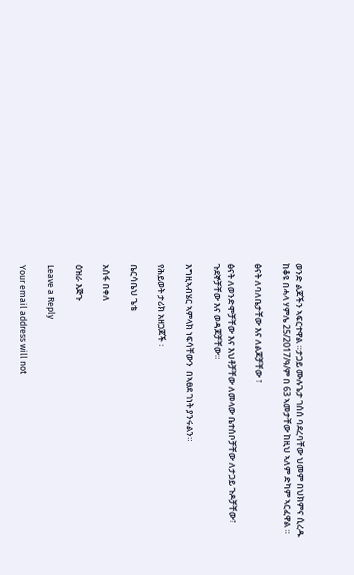ወንድ ልጆችን ኣፍርተዋል ።ታጋይ ሙሉጌታ ገሰሰ ባደረባቸው ህመም በህክምና ሲረዱ ከቆዩ በሓላ ሃምሌ 25/2017/ዓ/ም በ 63 ኣመታቸው ከዚህ ኣለም ድካም ኣርፈዋል ።

ፅናት ለባለቤታቸው እና ለልጆቻቸው ፣

ፅናት ለወንድሞቻቸው እና እህቶቻቸው ለመላው ቤተሰቦቻቸው ለታጋይ ጉዶቻቸው፣ ጉደኞቻቸው እና ወዳጆቻቸው።

እግዚኣብሄር ኣምላክ ነፍሳቸውን  በኣፀደ ገነት ያንሩልን።

የሕይወት ታሪክ አዘጋጆች ፡

ቤርሳቤህ ጌቴ

አሰፋ በቀለ

ዕዝራ እጅጉ

Leave a Reply

Your email address will not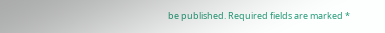be published. Required fields are marked *